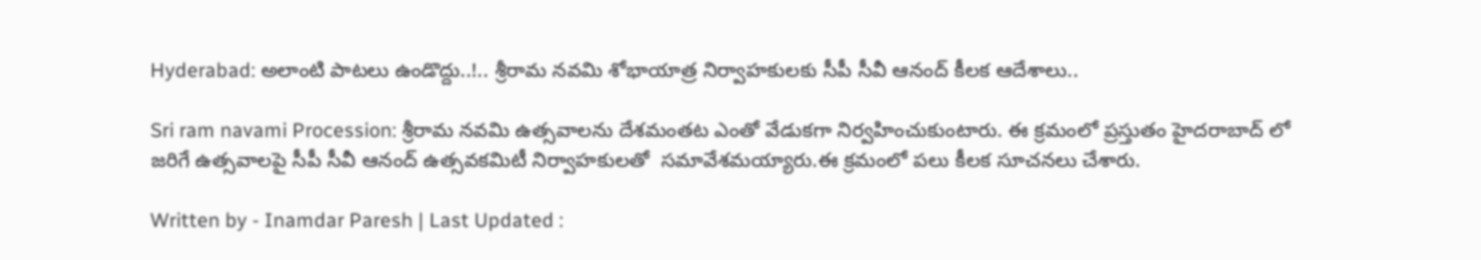Hyderabad: అలాంటి పాటలు ఉండొద్దు..!.. శ్రీరామ నవమి శోభాయాత్ర నిర్వాహకులకు సీపీ సీవీ ఆనంద్ కీలక ఆదేశాలు..

Sri ram navami Procession: శ్రీరామ నవమి ఉత్సవాలను దేశమంతట ఎంతో వేడుకగా నిర్వహించుకుంటారు. ఈ క్రమంలో ప్రస్తుతం హైదరాబాద్ లో జరిగే ఉత్సవాలపై సీపీ సీవీ ఆనంద్ ఉత్సవకమిటీ నిర్వాహకులతో  సమావేశమయ్యారు.ఈ క్రమంలో పలు కీలక సూచనలు చేశారు.

Written by - Inamdar Paresh | Last Updated :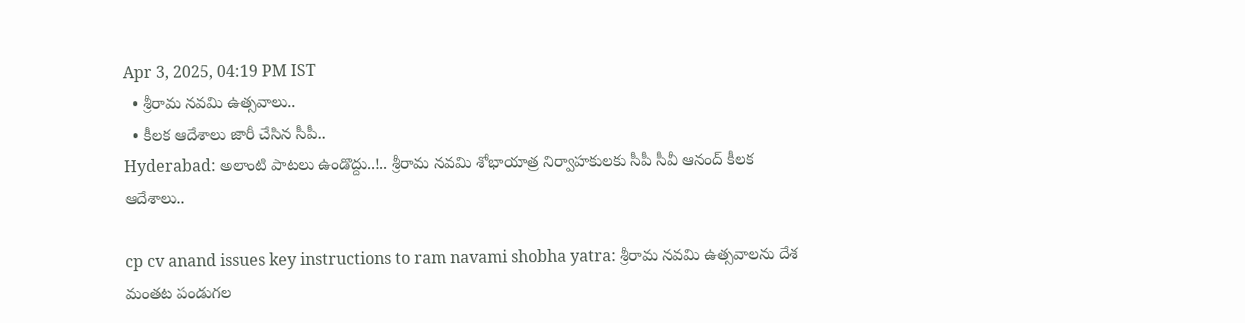Apr 3, 2025, 04:19 PM IST
  • శ్రీరామ నవమి ఉత్సవాలు..
  • కీలక ఆదేశాలు జారీ చేసిన సీపీ..
Hyderabad: అలాంటి పాటలు ఉండొద్దు..!.. శ్రీరామ నవమి శోభాయాత్ర నిర్వాహకులకు సీపీ సీవీ ఆనంద్ కీలక ఆదేశాలు..

cp cv anand issues key instructions to ram navami shobha yatra: శ్రీరామ నవమి ఉత్సవాలను దేశ మంతట పండుగల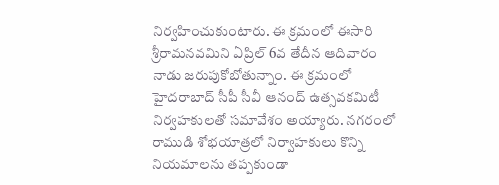నిర్వహించుకుంటారు. ఈ క్రమంలో ఈసారి శ్రీరామనవమిని ఏప్రిల్ 6వ తేదీన ఆదివారం నాడు జరుపుకోబోతున్నాం. ఈ క్రమంలో హైదరాబాద్ సీపీ సీవీ ఆనంద్ ఉత్సవకమిటీ  నిర్వహకులతో సమావేశం అయ్యారు. నగరంలో రాముడి శోభయాత్రలో నిర్వాహకులు కొన్ని నియమాలను తప్పకుండా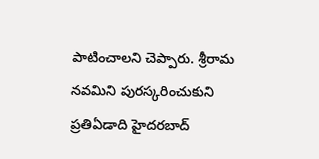పాటించాలని చెప్పారు. శ్రీరామ నవమిని పురస్కరించుకుని ప్రతిఏడాది హైదరబాద్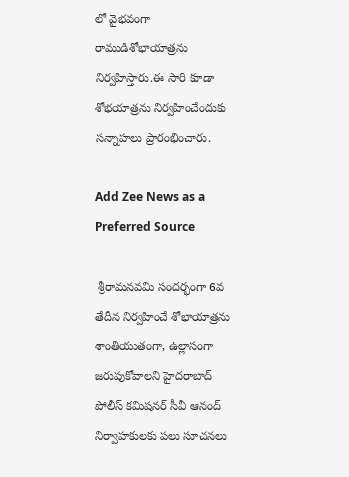లో వైభవంగా రాముడిశోభాయాత్రను నిర్వహిస్తారు.ఈ సారి కూడా శోభయాత్రను నిర్వహించేందుకు సన్నాహలు ప్రారంభించారు.

Add Zee News as a Preferred Source

 శ్రీరామనవమి సందర్భంగా 6వ తేదీన నిర్వహించే శోభాయాత్రను శాంతియుతంగా, ఉల్లాసంగా జరుపుకోవాలని హైదరాబాద్‌ పోలీస్‌ కమిషనర్‌ సీవీ ఆనంద్‌ నిర్వాహకులకు పలు సూచనలు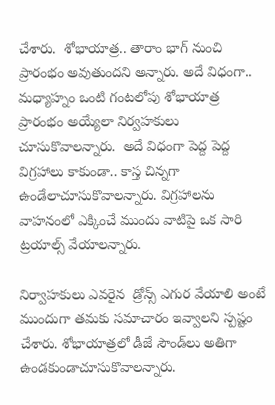చేశారు.  శోభాయాత్ర.. తారాం భాగ్ నుంచి  ప్రారంభం అవుతుందని అన్నారు. అదే విధంగా.. మధ్యాహ్నం ఒంటి గంటలోపు శోభాయాత్ర ప్రారంభం అయ్యేలా నిర్వహకులు చూసుకొవాలన్నారు.  అదే విధంగా పెద్ద పెద్ద విగ్రహాలు కాకుండా.. కాస్త చిన్నగా ఉండేలాచూసుకొవాలన్నారు. విగ్రహాలను వాహనంలో ఎక్కించే ముందు వాటిపై ఒక సారి ట్రయాల్స్ వేయాలన్నారు.

నిర్వాహకులు ఎవరైన  డ్రోన్స్ ఎగుర వేయాలి అంటే ముందుగా తమకు సమాచారం ఇవ్వాలని స్పష్టం చేశారు. శోభాయాత్రలో డీజే సౌండ్‌లు అతిగా ఉండకుండాచూసుకొవాలన్నారు.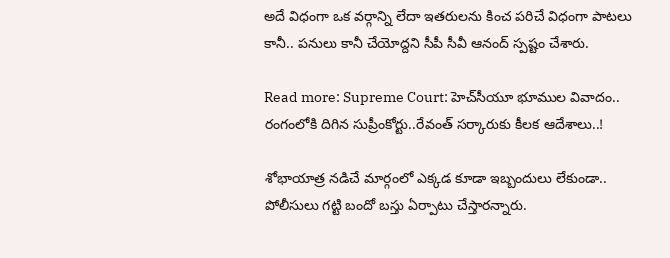అదే విధంగా ఒక వర్గాన్ని లేదా ఇతరులను కించ పరిచే విధంగా పాటలు కానీ.. పనులు కానీ చేయోద్దని సీపీ సీవీ ఆనంద్ స్పష్టం చేశారు.

Read more: Supreme Court: హెచ్‌సీయూ భూముల వివాదం.. రంగంలోకి దిగిన సుప్రీంకోర్టు..రేవంత్ సర్కారుకు కీలక ఆదేశాలు..!

శోభాయాత్ర నడిచే మార్గంలో ఎక్కడ కూడా ఇబ్బందులు లేకుండా.. పోలీసులు గట్టి బందో బస్తు ఏర్పాటు చేస్తారన్నారు.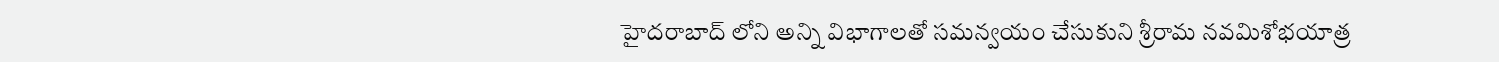హైదరాబాద్ లోని అన్ని విభాగాలతో సమన్వయం చేసుకుని శ్రీరామ నవమిశోభయాత్ర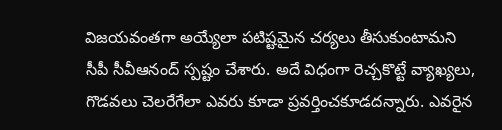విజయవంతగా అయ్యేలా పటిష్టమైన చర్యలు తీసుకుంటామని సీపీ సీవీఆనంద్ స్పష్టం చేశారు. అదే విధంగా రెచ్చకొట్టే వ్యాఖ్యలు, గొడవలు చెలరేగేలా ఎవరు కూడా ప్రవర్తించకూడదన్నారు. ఎవరైన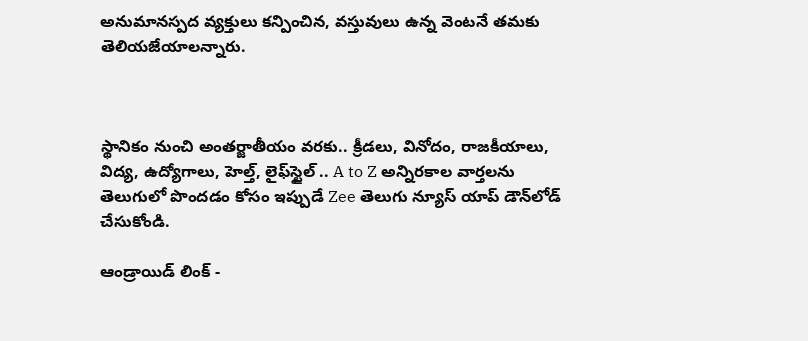అనుమానస్పద వ్యక్తులు కన్పించిన, వస్తువులు ఉన్న వెంటనే తమకు తెలియజేయాలన్నారు.



స్థానికం నుంచి అంతర్జాతీయం వరకు.. క్రీడలు, వినోదం, రాజకీయాలు, విద్య, ఉద్యోగాలు, హెల్త్, లైఫ్‌స్టైల్ .. A to Z అన్నిరకాల వార్తలను తెలుగులో పొందడం కోసం ఇప్పుడే Zee తెలుగు న్యూస్ యాప్ డౌన్‌లోడ్ చేసుకోండి.

ఆండ్రాయిడ్ లింక్ -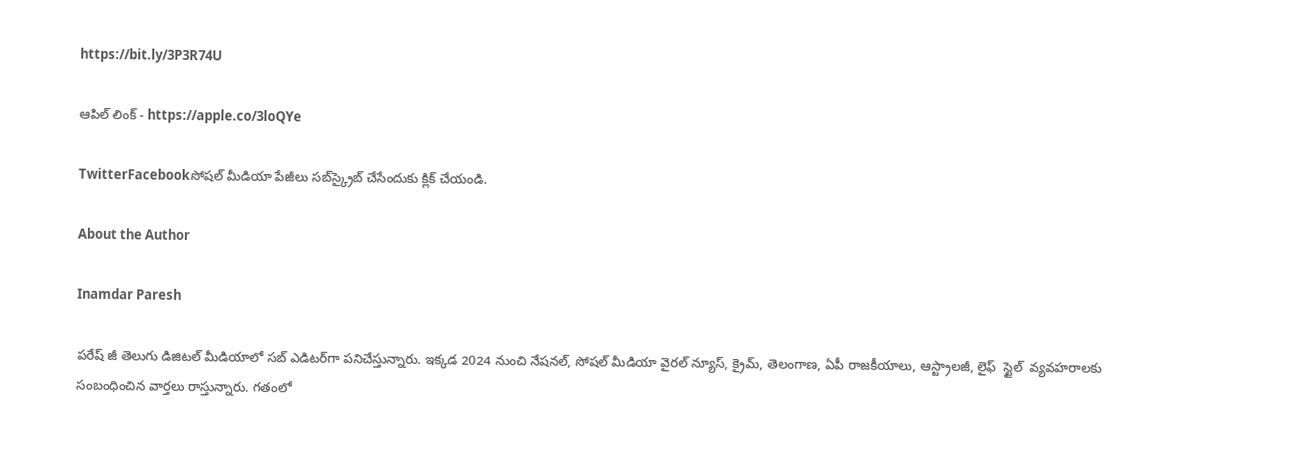https://bit.ly/3P3R74U

ఆపిల్ లింక్ - https://apple.co/3loQYe

TwitterFacebookసోషల్ మీడియా పేజీలు సబ్‌స్క్రైబ్ చేసేందుకు క్లిక్ చేయండి.

About the Author

Inamdar Paresh

పరేష్ జీ తెలుగు డిజిటల్ మీడియాలో సబ్ ఎడిటర్‌గా పనిచేస్తున్నారు. ఇక్కడ 2024 నుంచి నేషనల్, సోషల్ మీడియా వైరల్ న్యూస్, క్రైమ్, తెలంగాణ, ఏపీ రాజకీయాలు, ఆస్ట్రాలజీ, లైఫ్  స్టైల్  వ్యవహరాలకు సంబంధించిన వార్తలు రాస్తున్నారు. గతంలో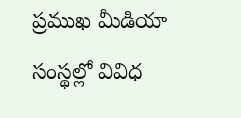ప్రముఖ మీడియా సంస్థల్లో వివిధ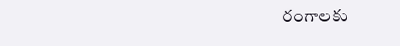రంగాలకు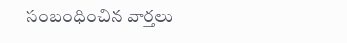సంబంధించిన వార్తలు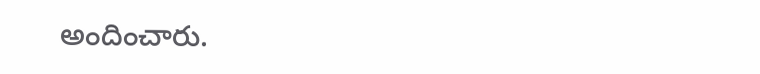అందించారు.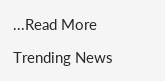...Read More

Trending News